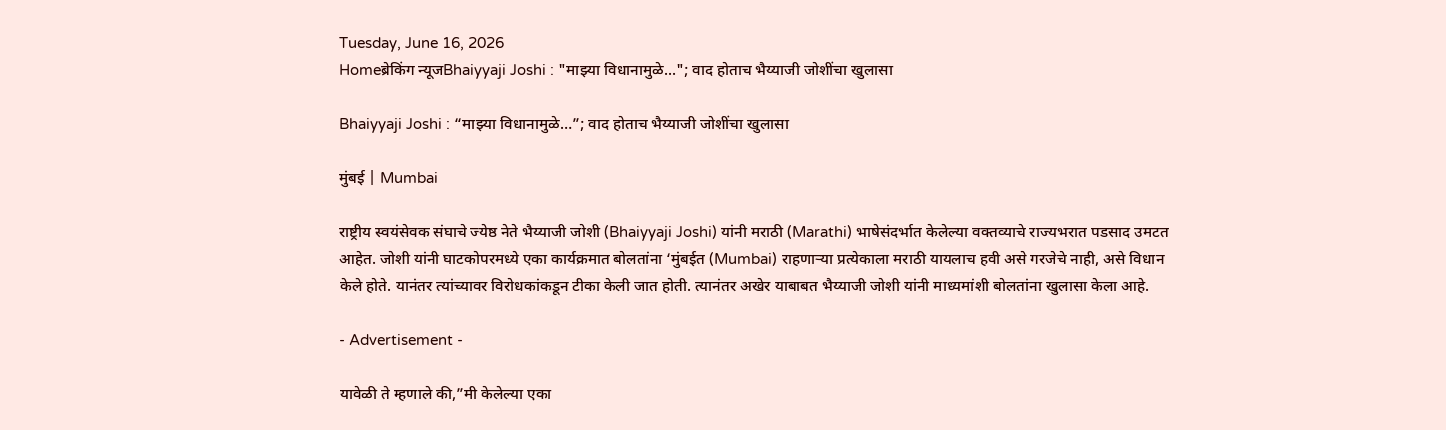Tuesday, June 16, 2026
Homeब्रेकिंग न्यूजBhaiyyaji Joshi : "माझ्या विधानामुळे..."; वाद होताच भैय्याजी जोशींचा खुलासा

Bhaiyyaji Joshi : “माझ्या विधानामुळे…”; वाद होताच भैय्याजी जोशींचा खुलासा

मुंबई | Mumbai

राष्ट्रीय स्वयंसेवक संघाचे ज्येष्ठ नेते भैय्याजी जोशी (Bhaiyyaji Joshi) यांनी मराठी (Marathi) भाषेसंदर्भात केलेल्या वक्तव्याचे राज्यभरात पडसाद उमटत आहेत. जोशी यांनी घाटकोपरमध्ये एका कार्यक्रमात बोलतांना ‘मुंबईत (Mumbai) राहणाऱ्या प्रत्येकाला मराठी यायलाच हवी असे गरजेचे नाही, असे विधान केले होते. यानंतर त्यांच्यावर विरोधकांकडून टीका केली जात होती. त्यानंतर अखेर याबाबत भैय्याजी जोशी यांनी माध्यमांशी बोलतांना खुलासा केला आहे.

- Advertisement -

यावेळी ते म्हणाले की,”मी केलेल्या एका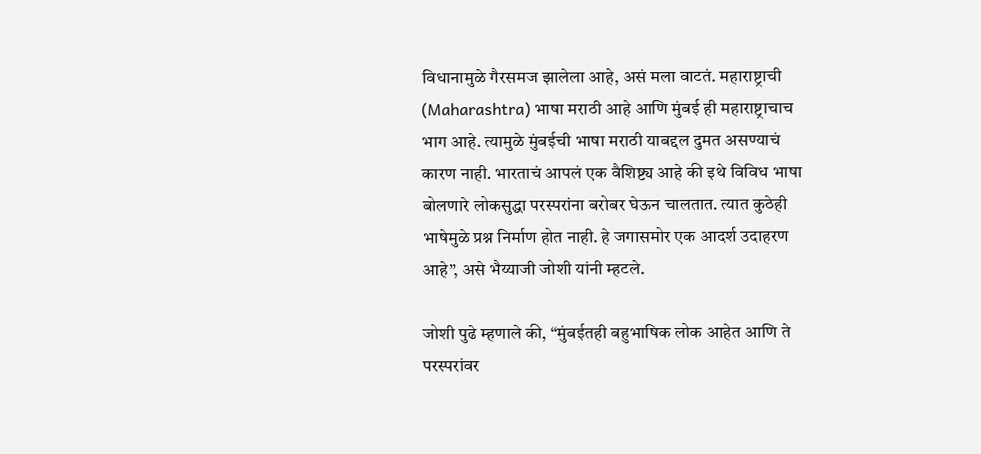विधानामुळे गैरसमज झालेला आहे, असं मला वाटतं. महाराष्ट्राची (Maharashtra) भाषा मराठी आहे आणि मुंबई ही महाराष्ट्राचाच भाग आहे. त्यामुळे मुंबईची भाषा मराठी याबद्दल दुमत असण्याचं कारण नाही. भारताचं आपलं एक वैशिष्ट्य आहे की इथे विविध भाषा बोलणारे लोकसुद्धा परस्परांना बरोबर घेऊन चालतात. त्यात कुठेही भाषेमुळे प्रश्न निर्माण होत नाही. हे जगासमोर एक आदर्श उदाहरण आहे”, असे भैय्याजी जोशी यांनी म्हटले.

जोशी पुढे म्हणाले की, “मुंबईतही बहुभाषिक लोक आहेत आणि ते परस्परांवर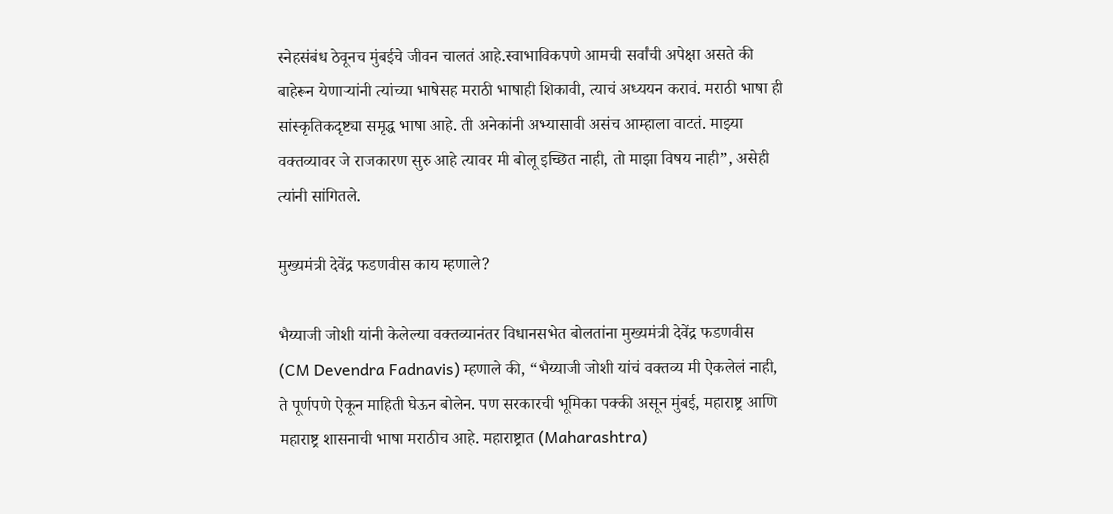स्नेहसंबंध ठेवूनच मुंबईचे जीवन चालतं आहे.स्वाभाविकपणे आमची सर्वांची अपेक्षा असते की बाहेरून येणाऱ्यांनी त्यांच्या भाषेसह मराठी भाषाही शिकावी, त्याचं अध्ययन करावं. मराठी भाषा ही सांस्कृतिकदृष्ट्या समृद्ध भाषा आहे. ती अनेकांनी अभ्यासावी असंच आम्हाला वाटतं. माझ्या वक्तव्यावर जे राजकारण सुरु आहे त्यावर मी बोलू इच्छित नाही, तो माझा विषय नाही”, असेही त्यांनी सांगितले.

मुख्यमंत्री देवेंद्र फडणवीस काय म्हणाले?

भैय्याजी जोशी यांनी केलेल्या वक्तव्यानंतर विधानसभेत बोलतांना मुख्यमंत्री देवेंद्र फडणवीस (CM Devendra Fadnavis) म्हणाले की, “भैय्याजी जोशी यांचं वक्तव्य मी ऐकलेलं नाही, ते पूर्णपणे ऐकून माहिती घेऊन बोलेन. पण सरकारची भूमिका पक्की असून मुंबई, महाराष्ट्र आणि महाराष्ट्र शासनाची भाषा मराठीच आहे. महाराष्ट्रात (Maharashtra)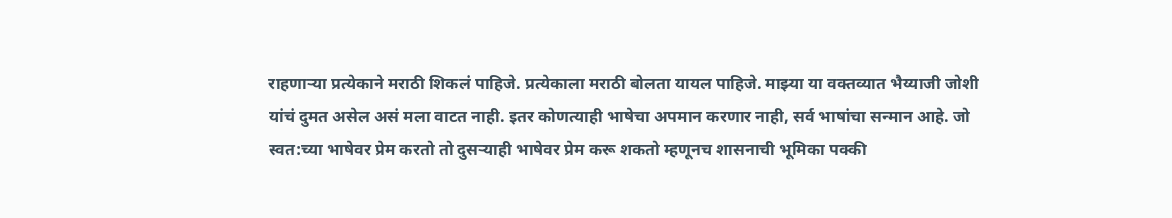राहणाऱ्या प्रत्येकाने मराठी शिकलं पाहिजे. प्रत्येकाला मराठी बोलता यायल पाहिजे. माझ्या या वक्तव्यात भैय्याजी जोशी यांचं दुमत असेल असं मला वाटत नाही. इतर कोणत्याही भाषेचा अपमान करणार नाही, सर्व भाषांचा सन्मान आहे. जो स्वत:च्या भाषेवर प्रेम करतो तो दुसऱ्याही भाषेवर प्रेम करू शकतो म्हणूनच शासनाची भूमिका पक्की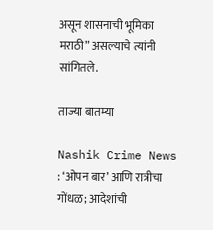असून शासनाची भूमिका मराठी” असल्याचे त्यांनी सांगितले.

ताज्या बातम्या

Nashik Crime News : ‘ओपन बार’ आणि रात्रीचा गोंधळ; आदेशांची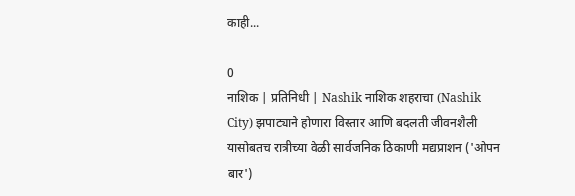काही...

0
नाशिक | प्रतिनिधी | Nashik नाशिक शहराचा (Nashik City) झपाट्याने होणारा विस्तार आणि बदलती जीवनशैली यासोबतच रात्रीच्या वेळी सार्वजनिक ठिकाणी मद्यप्राशन ('ओपन बार')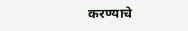करण्याचे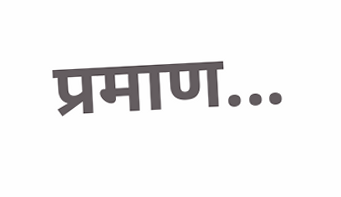प्रमाण...